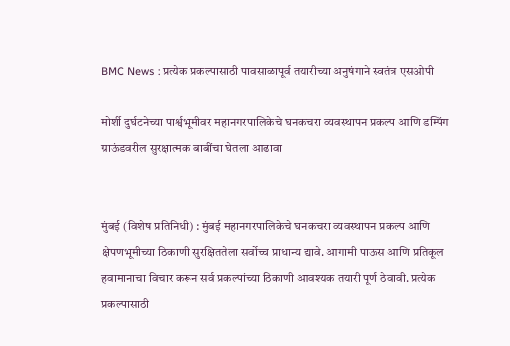BMC News : प्रत्येक प्रकल्पासाठी पावसाळापूर्व तयारीच्या अनुषंगाने स्वतंत्र एसओपी

मोर्शी दुर्घटनेच्या पार्श्वभूमीवर महानगरपालिकेचे घनकचरा व्यवस्थापन प्रकल्प आणि डम्पिंग ग्राऊंडवरील सुरक्षात्मक बाबींचा घेतला आढावा


मुंबई (विशेष प्रतिनिधी) : मुंबई महानगरपालिकेचे घनकचरा व्यवस्थापन प्रकल्प आणि क्षेपणभूमीच्या ठिकाणी सुरक्षिततेला सर्वोच्च प्राधान्य द्यावे. आगामी पाऊस आणि प्रतिकूल हवामानाचा विचार करून सर्व प्रकल्पांच्या ठिकाणी आवश्यक तयारी पूर्ण ठेवावी. प्रत्येक प्रकल्पासाठी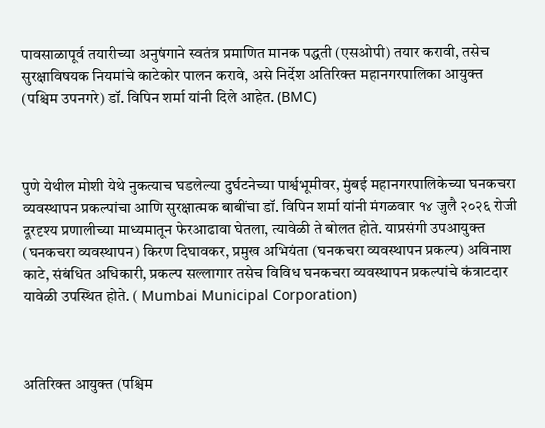पावसाळापूर्व तयारीच्या अनुषंगाने स्वतंत्र प्रमाणित मानक पद्धती (एसओपी) तयार करावी, तसेच सुरक्षाविषयक नियमांचे काटेकोर पालन करावे, असे निर्देश अतिरिक्त महानगरपालिका आयुक्त (पश्चिम उपनगरे) डॉ. विपिन शर्मा यांनी दिले आहेत. (BMC)



पुणे येथील मोशी येथे नुकत्याच घडलेल्या दुर्घटनेच्या पार्श्वभूमीवर, मुंबई महानगरपालिकेच्या घनकचरा व्यवस्थापन प्रकल्पांचा आणि सुरक्षात्मक बाबींचा डॉ. विपिन शर्मा यांनी मंगळवार १४ जुलै २०२६ रोजी दूरदृश्य प्रणालीच्या माध्यमातून फेरआढावा घेतला, त्यावेळी ते बोलत होते. याप्रसंगी उपआयुक्त (घनकचरा व्यवस्थापन) किरण दिघावकर, प्रमुख अभियंता (घनकचरा व्यवस्थापन प्रकल्प) अविनाश काटे, संबंधित अधिकारी, प्रकल्प सल्लागार तसेच विविध घनकचरा व्यवस्थापन प्रकल्पांचे कंत्राटदार यावेळी उपस्थित होते. ( Mumbai Municipal Corporation)



अतिरिक्त आयुक्त (पश्चिम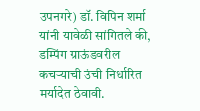उपनगरे) डॉ. विपिन शर्मा यांनी यावेळी सांगितले की, डम्पिंग ग्राऊंडवरील कचऱ्याची उंची निर्धारित मर्यादेत ठेवावी.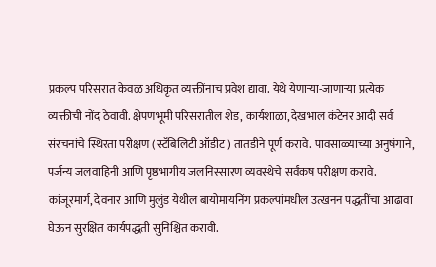प्रकल्प परिसरात केवळ अधिकृत व्यक्तींनाच प्रवेश द्यावा. येथे येणाऱ्या-जाणाऱ्या प्रत्येक व्यक्तीची नोंद ठेवावी. क्षेपणभूमी परिसरातील शेड, कार्यशाळा, देखभाल कंटेनर आदी सर्व संरचनांचे स्थिरता परीक्षण (स्टॅबिलिटी ऑडीट) तातडीने पूर्ण करावे. पावसाळ्याच्या अनुषंगाने, पर्जन्य जलवाहिनी आणि पृष्ठभागीय जलनिस्सारण व्यवस्थेचे सर्वंकष परीक्षण करावे. कांजूरमार्ग, देवनार आणि मुलुंड येथील बायोमायनिंग प्रकल्पांमधील उत्खनन पद्धतींचा आढावा घेऊन सुरक्षित कार्यपद्धती सुनिश्चित करावी.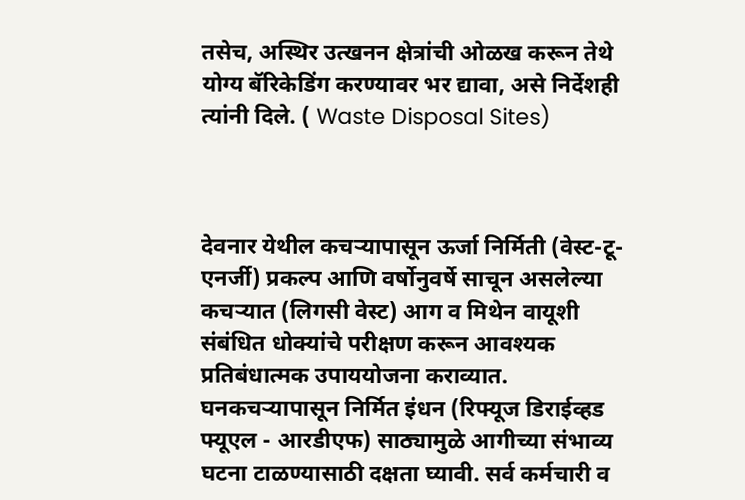तसेच, अस्थिर उत्खनन क्षेत्रांची ओळख करून तेथे योग्य बॅरिकेडिंग करण्यावर भर द्यावा, असे निर्देशही त्यांनी दिले. ( Waste Disposal Sites)



देवनार येथील कचऱ्यापासून ऊर्जा निर्मिती (वेस्ट-टू-एनर्जी) प्रकल्प आणि वर्षोनुवर्षे साचून असलेल्या कचऱ्यात (लिगसी वेस्ट) आग व मिथेन वायूशी संबंधित धोक्यांचे परीक्षण करून आवश्यक प्रतिबंधात्मक उपाययोजना कराव्यात. घनकचऱ्यापासून निर्मित इंधन (रिफ्यूज डिराईव्हड फ्यूएल - आरडीएफ) साठ्यामुळे आगीच्या संभाव्य घटना टाळण्यासाठी दक्षता घ्यावी. सर्व कर्मचारी व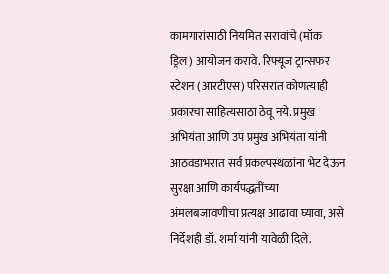कामगारांसाठी नियमित सरावांचे (मॉक ड्रिल) आयोजन करावे. रिफ्यूज ट्रान्सफर स्टेशन (आरटीएस) परिसरात कोणत्याही प्रकारचा साहित्यसाठा ठेवू नये. प्रमुख अभियंता आणि उप प्रमुख अभियंता यांनी आठवडाभरात सर्व प्रकल्पस्थळांना भेट देऊन सुरक्षा आणि कार्यपद्धतींच्या अंमलबजावणीचा प्रत्यक्ष आढावा घ्यावा, असे निर्देशही डॉ. शर्मा यांनी यावेळी दिले.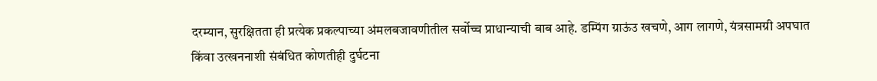दरम्यान, सुरक्षितता ही प्रत्येक प्रकल्पाच्या अंमलबजावणीतील सर्वोच्च प्राधान्याची बाब आहे. डम्पिंग ग्राऊंउ खचणे, आग लागणे, यंत्रसामग्री अपघात किंवा उत्खननाशी संबंधित कोणतीही दुर्घटना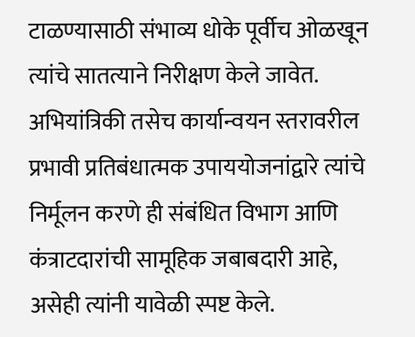टाळण्यासाठी संभाव्य धोके पूर्वीच ओळखून त्यांचे सातत्याने निरीक्षण केले जावेत. अभियांत्रिकी तसेच कार्यान्वयन स्तरावरील प्रभावी प्रतिबंधात्मक उपाययोजनांद्वारे त्यांचे निर्मूलन करणे ही संबंधित विभाग आणि कंत्राटदारांची सामूहिक जबाबदारी आहे, असेही त्यांनी यावेळी स्पष्ट केले.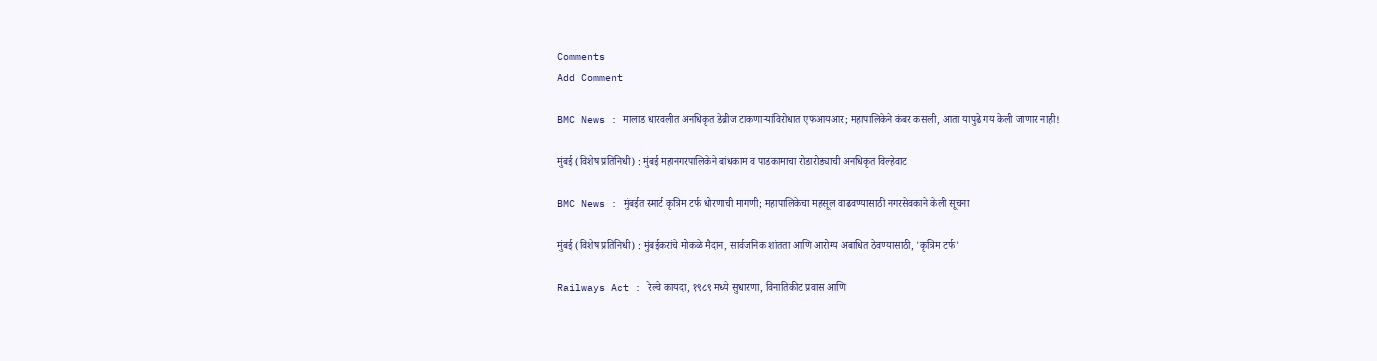Comments
Add Comment

BMC News : मालाड धारवलीत अनधिकृत डेब्रीज टाकणाऱ्यांविरोधात एफआयआर; महापालिकेने कंबर कसली, आता यापुढे गय केली जाणार नाही!

मुंबई (विशेष प्रतिनिधी) : मुंबई महानगरपालिकेने बांधकाम व पाडकामाचा रोडारोड्याची अनधिकृत विल्हेवाट

BMC News : मुंबईत स्मार्ट कृत्रिम टर्फ धोरणाची मागणी; महापालिकेचा महसूल वाढवण्यासाठी नगरसेवकाने केली सूचना

मुंबई (विशेष प्रतिनिधी) : मुंबईकरांचे मोकळे मैदान, सार्वजनिक शांतता आणि आरोग्य अबाधित ठेवण्यासाठी, 'कृत्रिम टर्फ'

Railways Act : रेल्वे कायदा, १९८९ मध्ये सुधारणा, विनातिकीट प्रवास आणि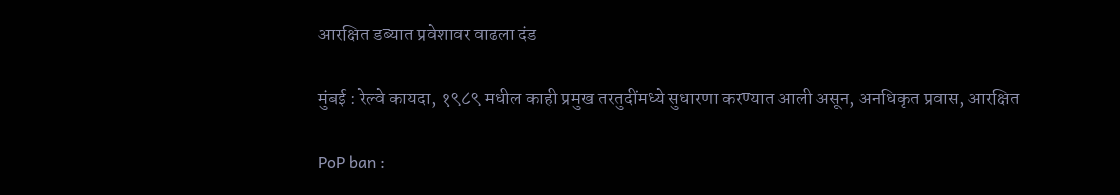आरक्षित डब्यात प्रवेशावर वाढला दंड

मुंबई : रेल्वे कायदा, १९८९ मधील काही प्रमुख तरतुदींमध्ये सुधारणा करण्यात आली असून, अनधिकृत प्रवास, आरक्षित

PoP ban :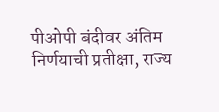पीओपी बंदीवर अंतिम निर्णयाची प्रतीक्षा, राज्य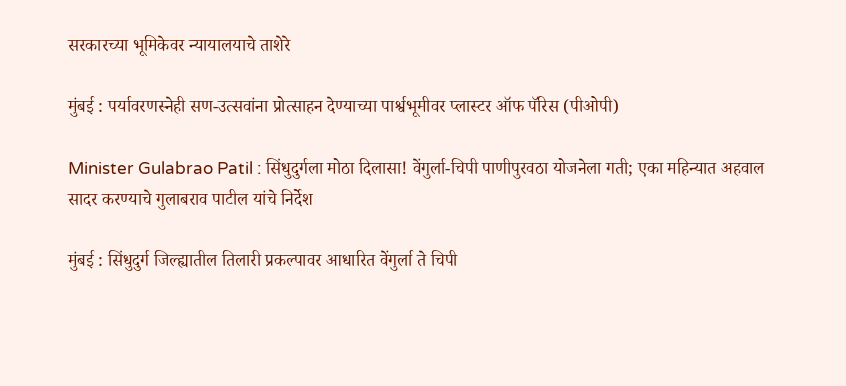सरकारच्या भूमिकेवर न्यायालयाचे ताशेरे

मुंबई : पर्यावरणस्नेही सण-उत्सवांना प्रोत्साहन देण्याच्या पार्श्वभूमीवर प्लास्टर ऑफ पॅरिस (पीओपी)

Minister Gulabrao Patil : सिंधुदुर्गला मोठा दिलासा! वेंगुर्ला-चिपी पाणीपुरवठा योजनेला गती; एका महिन्यात अहवाल सादर करण्याचे गुलाबराव पाटील यांचे निर्देश

मुंबई : सिंधुदुर्ग जिल्ह्यातील तिलारी प्रकल्पावर आधारित वेंगुर्ला ते चिपी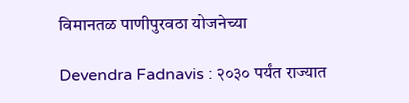विमानतळ पाणीपुरवठा योजनेच्या

Devendra Fadnavis : २०३० पर्यंत राज्यात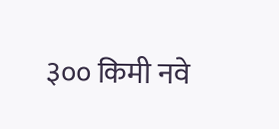३०० किमी नवे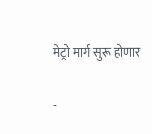मेट्रो मार्ग सुरू होणार

-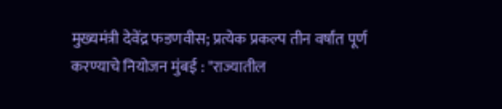मुख्यमंत्री देवेंद्र फडणवीस; प्रत्येक प्रकल्प तीन वर्षांत पूर्ण करण्याचे नियोजन मुंबई : "राज्यातील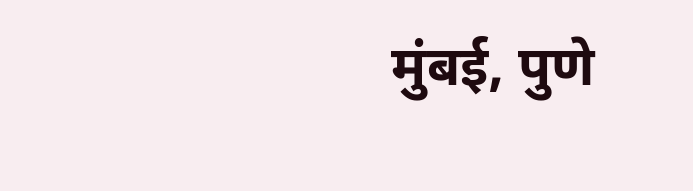मुंबई, पुणे